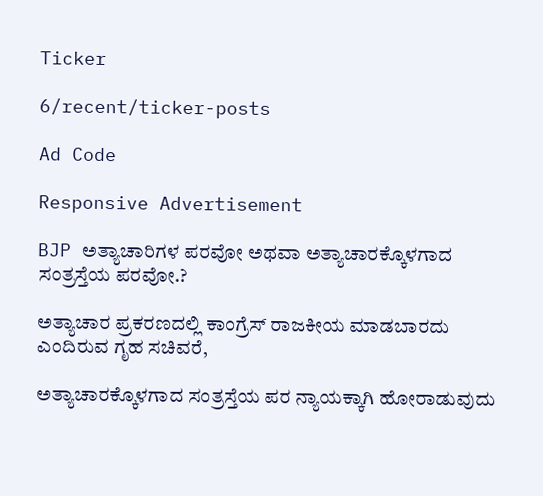Ticker

6/recent/ticker-posts

Ad Code

Responsive Advertisement

BJP ಅತ್ಯಾಚಾರಿಗಳ ಪರವೋ ಅಥವಾ ಅತ್ಯಾಚಾರಕ್ಕೊಳಗಾದ ಸಂತ್ರಸ್ತೆಯ ಪರವೋ.?

ಅತ್ಯಾಚಾರ ಪ್ರಕರಣದಲ್ಲಿ ಕಾಂಗ್ರೆಸ್ ರಾಜಕೀಯ ಮಾಡಬಾರದು ಎಂದಿರುವ ಗೃಹ ಸಚಿವರೆ,

ಅತ್ಯಾಚಾರಕ್ಕೊಳಗಾದ ಸಂತ್ರಸ್ತೆಯ ಪರ ನ್ಯಾಯಕ್ಕಾಗಿ ಹೋರಾಡುವುದು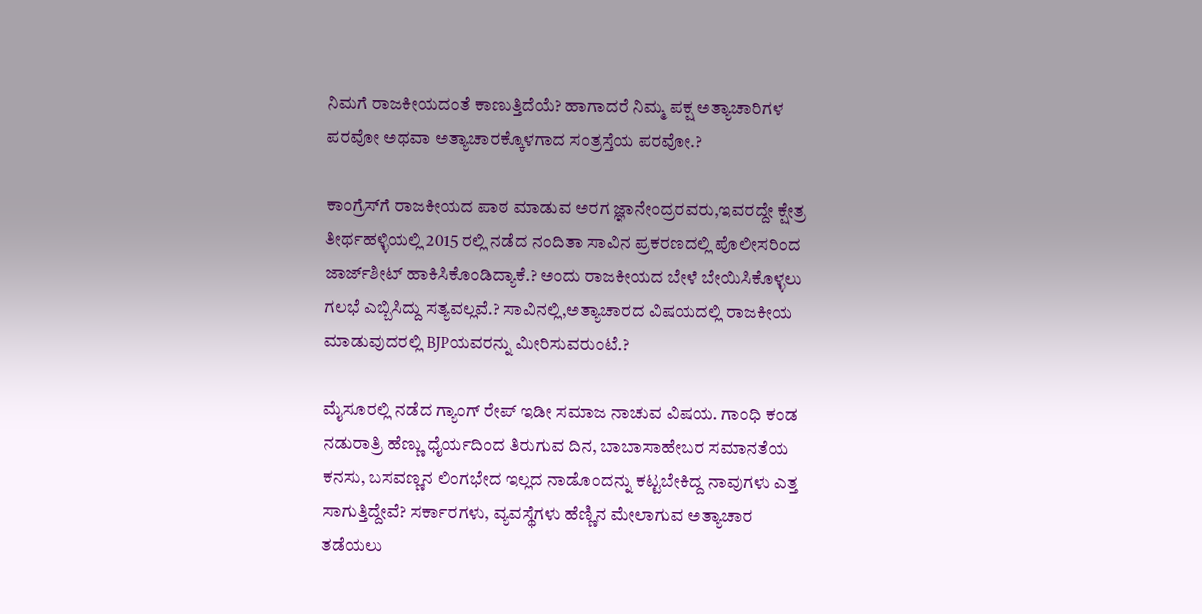ನಿಮಗೆ ರಾಜಕೀಯದಂತೆ ಕಾಣುತ್ತಿದೆಯೆ? ಹಾಗಾದರೆ ನಿಮ್ಮ ಪಕ್ಷ ಅತ್ಯಾಚಾರಿಗಳ ಪರವೋ ಅಥವಾ ಅತ್ಯಾಚಾರಕ್ಕೊಳಗಾದ ಸಂತ್ರಸ್ತೆಯ ಪರವೋ.?

ಕಾಂಗ್ರೆಸ್‌ಗೆ ರಾಜಕೀಯದ ಪಾಠ ಮಾಡುವ ಅರಗ ಜ್ಞಾನೇಂದ್ರರವರು,ಇವರದ್ದೇ ಕ್ಷೇತ್ರ ತೀರ್ಥಹಳ್ಳಿಯಲ್ಲಿ 2015 ರಲ್ಲಿ ನಡೆದ ನಂದಿತಾ ಸಾವಿನ ಪ್ರಕರಣದಲ್ಲಿ ಪೊಲೀಸರಿಂದ ಜಾರ್ಜ್‌ಶೀಟ್ ಹಾಕಿಸಿಕೊಂಡಿದ್ಯಾಕೆ.? ಅಂದು ರಾಜಕೀಯದ ಬೇಳೆ ಬೇಯಿಸಿಕೊಳ್ಳಲು ಗಲಭೆ ಎಬ್ಬಿಸಿದ್ದು ಸತ್ಯವಲ್ಲವೆ.? ಸಾವಿನಲ್ಲಿ,ಅತ್ಯಾಚಾರದ ವಿಷಯದಲ್ಲಿ ರಾಜಕೀಯ ಮಾಡುವುದರಲ್ಲಿ BJPಯವರನ್ನು ಮೀರಿಸುವರುಂಟೆ.?

ಮೈಸೂರಲ್ಲಿ ನಡೆದ ಗ್ಯಾಂಗ್ ರೇಪ್ ಇಡೀ ಸಮಾಜ ನಾಚುವ ವಿಷಯ. ಗಾಂಧಿ ಕಂಡ ನಡುರಾತ್ರಿ ಹೆಣ್ಣು ಧೈರ್ಯದಿಂದ ತಿರುಗುವ ದಿನ, ಬಾಬಾಸಾಹೇಬರ ಸಮಾನತೆಯ ಕನಸು, ಬಸವಣ್ಣನ ಲಿಂಗಭೇದ ಇಲ್ಲದ ನಾಡೊಂದನ್ನು ಕಟ್ಟಬೇಕಿದ್ದ ನಾವುಗಳು ಎತ್ತ ಸಾಗುತ್ತಿದ್ದೇವೆ? ಸರ್ಕಾರಗಳು, ವ್ಯವಸ್ಥೆಗಳು ಹೆಣ್ಣಿನ ಮೇಲಾಗುವ ಅತ್ಯಾಚಾರ ತಡೆಯಲು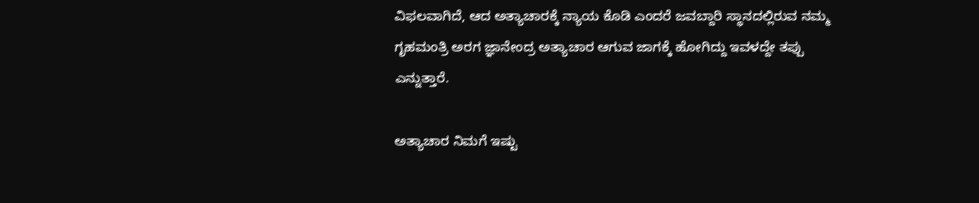ವಿಫಲವಾಗಿದೆ, ಆದ ಅತ್ಯಾಚಾರಕ್ಕೆ ನ್ಯಾಯ ಕೊಡಿ ಎಂದರೆ ಜವಬ್ದಾರಿ ಸ್ಥಾನದಲ್ಲಿರುವ ನಮ್ಮ ಗೃಹಮಂತ್ರಿ ಅರಗ ಜ್ಞಾನೇಂದ್ರ ಅತ್ಯಾಚಾರ ಆಗುವ ಜಾಗಕ್ಕೆ ಹೋಗಿದ್ದು ಇವಳದ್ದೇ ತಪ್ಪು ಎನ್ನುತ್ತಾರೆ.

ಅತ್ಯಾಚಾರ ನಿಮಗೆ ಇಷ್ಟು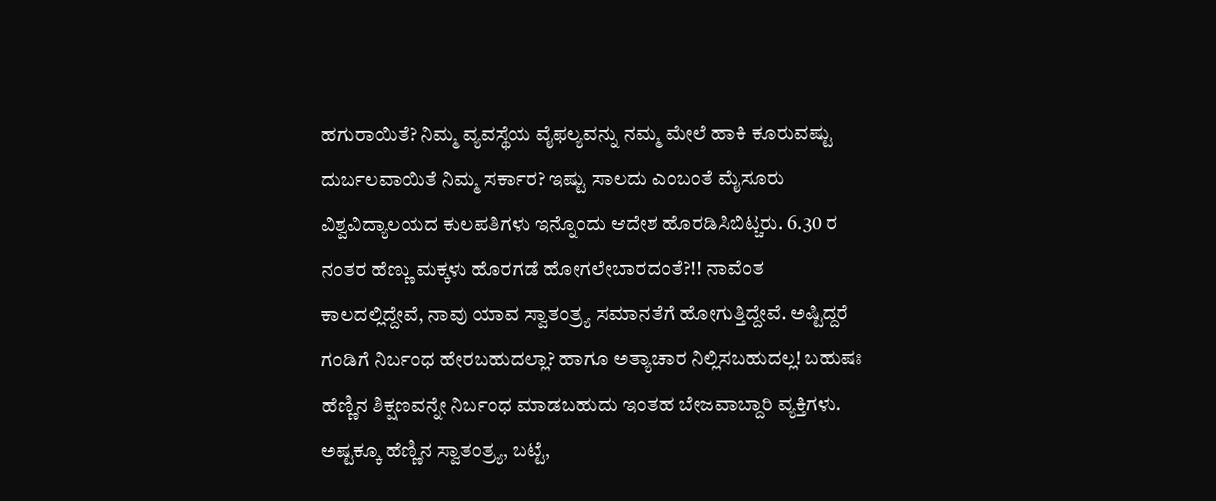ಹಗುರಾಯಿತೆ? ನಿಮ್ಮ ವ್ಯವಸ್ಥೆಯ ವೈಫಲ್ಯವನ್ನು ನಮ್ಮ ಮೇಲೆ ಹಾಕಿ ಕೂರುವಷ್ಟು ದುರ್ಬಲವಾಯಿತೆ ನಿಮ್ಮ ಸರ್ಕಾರ? ಇಷ್ಟು ಸಾಲದು ಎಂಬಂತೆ ಮೈಸೂರು ವಿಶ್ವವಿದ್ಯಾಲಯದ ಕುಲಪತಿಗಳು ಇನ್ನೊಂದು ಆದೇಶ ಹೊರಡಿಸಿಬಿಟ್ಚರು. 6.30 ರ ನಂತರ ಹೆಣ್ಣು ಮಕ್ಕಳು ಹೊರಗಡೆ ಹೋಗಲೇಬಾರದಂತೆ?!! ನಾವೆಂತ ಕಾಲದಲ್ಲಿದ್ದೇವೆ, ನಾವು ಯಾವ ಸ್ವಾತಂತ್ರ್ಯ ಸಮಾನತೆಗೆ ಹೋಗುತ್ತಿದ್ದೇವೆ. ಅಷ್ಟಿದ್ದರೆ ಗಂಡಿಗೆ ನಿರ್ಬಂಧ ಹೇರಬಹುದಲ್ಲಾ? ಹಾಗೂ ಅತ್ಯಾಚಾರ ನಿಲ್ಲಿಸಬಹುದಲ್ಲ! ಬಹುಷಃ ಹೆಣ್ಣಿನ ಶಿಕ್ಷಣವನ್ನೇ ನಿರ್ಬಂಧ ಮಾಡಬಹುದು ಇಂತಹ ಬೇಜವಾಬ್ದಾರಿ ವ್ಯಕ್ತಿಗಳು. ಅಷ್ಟಕ್ಕೂ ಹೆಣ್ಣಿನ ಸ್ವಾತಂತ್ರ್ಯ, ಬಟ್ಟೆ,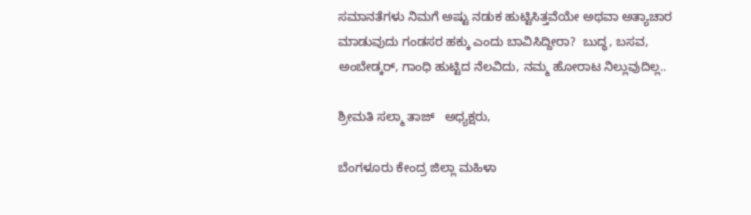ಸಮಾನತೆಗಳು ನಿಮಗೆ ಅಷ್ಟು ನಡುಕ ಹುಟ್ಟಿಸಿತ್ತವೆಯೇ ಅಥವಾ ಅತ್ಯಾಚಾರ ಮಾಡುವುದು ಗಂಡಸರ ಹಕ್ಕು ಎಂದು ಬಾವಿಸಿದ್ದೀರಾ?  ಬುದ್ಧ, ಬಸವ, ಅಂಬೇಡ್ಕರ್, ಗಾಂಧಿ ಹುಟ್ಟಿದ ನೆಲವಿದು, ನಮ್ಮ ಹೋರಾಟ ನಿಲ್ಲುವುದಿಲ್ಲ..

ಶ್ರೀಮತಿ ಸಲ್ಮಾ ತಾಜ್   ಅಧ್ಯಕ್ಷರು,

ಬೆಂಗಳೂರು ಕೇಂದ್ರ ಜಿಲ್ಲಾ ಮಹಿಳಾ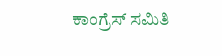ಕಾಂಗ್ರೆಸ್ ಸಮಿತಿ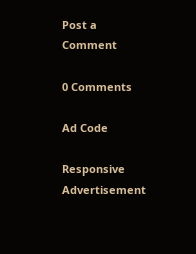Post a Comment

0 Comments

Ad Code

Responsive Advertisement